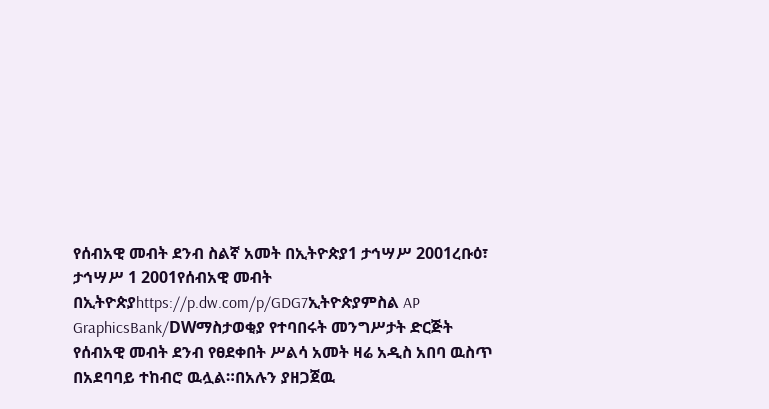የሰብአዊ መብት ደንብ ስልኛ አመት በኢትዮጵያ1 ታኅሣሥ 2001ረቡዕ፣ ታኅሣሥ 1 2001የሰብአዊ መብት በኢትዮጵያhttps://p.dw.com/p/GDG7ኢትዮጵያምስል AP GraphicsBank/DWማስታወቂያ የተባበሩት መንግሥታት ድርጅት የሰብአዊ መብት ደንብ የፀደቀበት ሥልሳ አመት ዛሬ አዲስ አበባ ዉስጥ በአደባባይ ተከብሮ ዉሏል።በአሉን ያዘጋጀዉ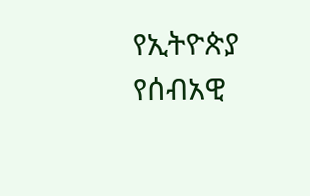የኢትዮጵያ የሰብአዊ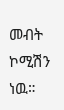መብት ኮሚሽን ነዉ።